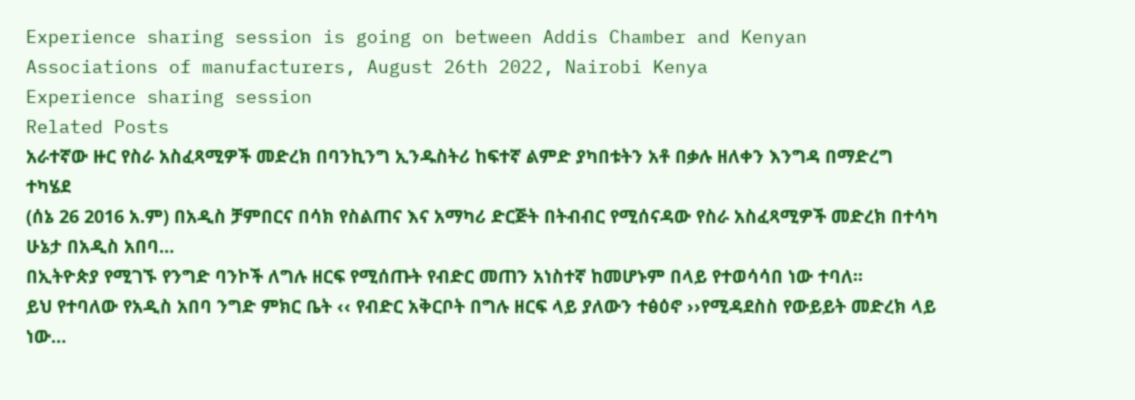Experience sharing session is going on between Addis Chamber and Kenyan Associations of manufacturers, August 26th 2022, Nairobi Kenya
Experience sharing session
Related Posts
አራተኛው ዙር የስራ አስፈጻሚዎች መድረክ በባንኪንግ ኢንዱስትሪ ከፍተኛ ልምድ ያካበቱትን አቶ በቃሉ ዘለቀን እንግዳ በማድረግ ተካሄደ
(ሰኔ 26 2016 አ.ም) በአዲስ ቻምበርና በሳክ የስልጠና እና አማካሪ ድርጅት በትብብር የሚሰናዳው የስራ አስፈጻሚዎች መድረክ በተሳካ ሁኔታ በአዲስ አበባ…
በኢትዮጵያ የሚገኙ የንግድ ባንኮች ለግሉ ዘርፍ የሚሰጡት የብድር መጠን አነስተኛ ከመሆኑም በላይ የተወሳሳበ ነው ተባለ፡፡
ይህ የተባለው የአዲስ አበባ ንግድ ምክር ቤት ‹‹ የብድር አቅርቦት በግሉ ዘርፍ ላይ ያለውን ተፅዕኖ ››የሚዳደስስ የውይይት መድረክ ላይ ነው…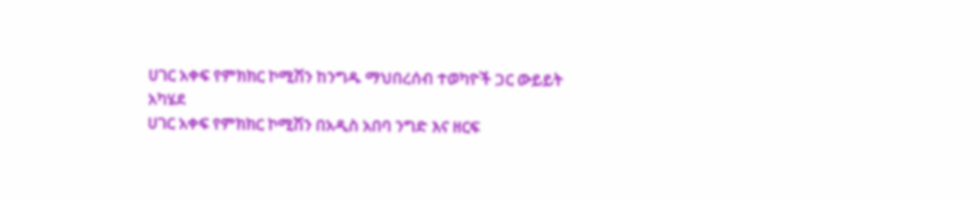ሀገር አቀፍ የምክክር ኮሚሽን ከንግዱ ማህበረሰብ ተወካዮች ጋር ውይይት አካሄደ
ሀገር አቀፍ የምክክር ኮሚሽን በአዲስ አበባ ንግድ እና ዘርፍ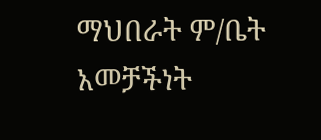ማህበራት ም/ቤት አመቻችነት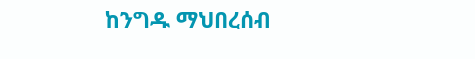ከንግዱ ማህበረሰብ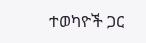ተወካዮች ጋር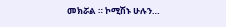መክሯል ። ኮሚሽኑ ሁሉን…